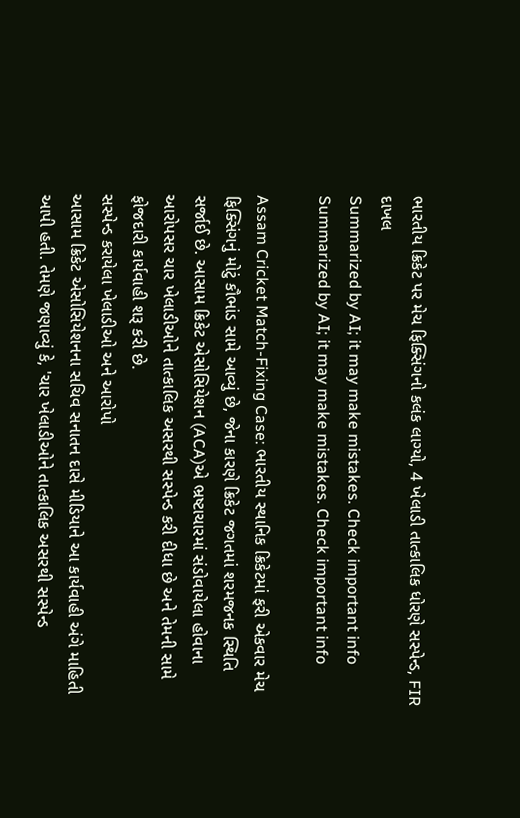ભારતીય ક્રિકેટ પર મેચ ફિક્સિંગનો કલંક લાગ્યો, 4 ખેલાડી તાત્કાલિક ધોરણે સસ્પેન્ડ, FIR દાખલ
Summarized by AI; it may make mistakes. Check important info
Summarized by AI; it may make mistakes. Check important info

Assam Cricket Match-Fixing Case: ભારતીય સ્થાનિક ક્રિકેટમાં ફરી એકવાર મેચ ફિક્સિંગનું મોટું કૌભાંડ સામે આવ્યું છે, જેના કારણે ક્રિકેટ જગતમાં શરમજનક સ્થિતિ સર્જાઈ છે. આસામ ક્રિકેટ એસોસિયેશન (ACA)એ ભ્રષ્ટાચારમાં સંડોવાયેલા હોવાના આરોપસર ચાર ખેલાડીઓને તાત્કાલિક અસરથી સસ્પેન્ડ કરી દીધા છે અને તેમની સામે ફોજદારી કાર્યવાહી શરૂ કરી છે.
સસ્પેન્ડ કરાયેલા ખેલાડીઓ અને આરોપો
આસામ ક્રિકેટ એસોસિયેશનના સચિવ સનાતન દાસે મીડિયાને આ કાર્યવાહી અંગે માહિતી આપી હતી. તેમણે જણાવ્યું કે, 'ચાર ખેલાડીઓને તાત્કાલિક અસરથી સસ્પેન્ડ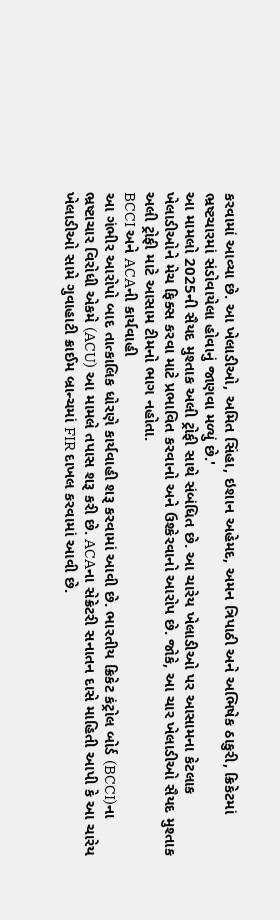કરવામાં આવ્યા છે. આ ખેલાડીઓ, અમિત સિંહા, ઇશાન અહેમદ, અમન ત્રિપાઠી અને અભિષેક ઠાકુરી, ક્રિકેટમાં ભ્રષ્ટચારમાં સંડોવાયેલા હોવાનું જાણવા મળ્યું છે.'
આ મામલો 2025ની સૈયદ મુશ્તાક અલી ટ્રોફી સાથે સંબંધિત છે. આ ચારેય ખેલાડીઓ પર આસામના કેટલાક ખેલાડીઓને મેચ ફિક્સ કરવા માટે પ્રભાવિત કરવાનો અને ઉશ્કેરવાનો આરોપ છે. જોકે, આ ચાર ખેલાડીઓ સૈયદ મુશ્તાક અલી ટ્રોફી માટે આસામ ટીમનો ભાગ નહોતા.
BCCI અને ACAની કાર્યવાહી
આ ગંભીર આરોપો બાદ તાત્કાલિક ધોરણે કાર્યવાહી શરૂ કરવામાં આવી છે. ભારતીય ક્રિકેટ કંટ્રોલ બોર્ડ (BCCI)ના ભ્રષ્ટાચાર વિરોધી એકમે (ACU) આ મામલે તપાસ શરૂ કરી છે. ACAના સેક્રેટરી સનાતન દાસે માહિતી આપી કે આ ચારેય ખેલાડીઓ સામે ગુવાહાટી ક્રાઈમ બ્રાન્ચમાં FIR દાખલ કરવામાં આવી છે.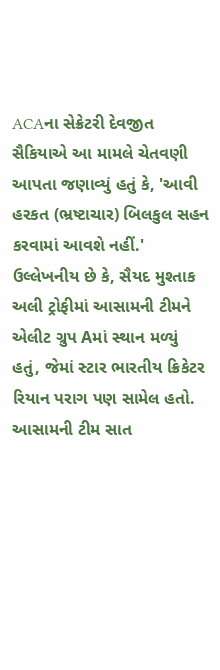ACAના સેક્રેટરી દેવજીત સૈકિયાએ આ મામલે ચેતવણી આપતા જણાવ્યું હતું કે, 'આવી હરકત (ભ્રષ્ટાચાર) બિલકુલ સહન કરવામાં આવશે નહીં.'
ઉલ્લેખનીય છે કે, સૈયદ મુશ્તાક અલી ટ્રોફીમાં આસામની ટીમને એલીટ ગ્રુપ Aમાં સ્થાન મળ્યું હતું, જેમાં સ્ટાર ભારતીય ક્રિકેટર રિયાન પરાગ પણ સામેલ હતો. આસામની ટીમ સાત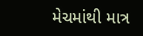મેચમાંથી માત્ર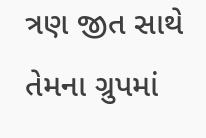ત્રણ જીત સાથે તેમના ગ્રુપમાં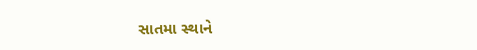સાતમા સ્થાને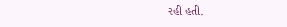રહી હતી.